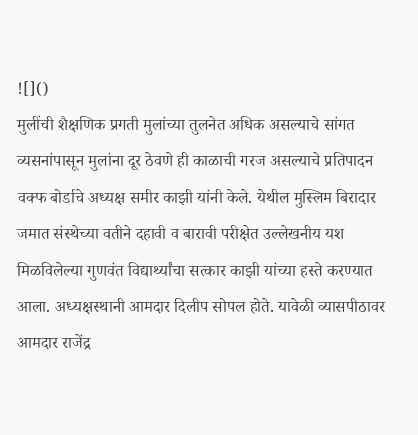![]()
मुलींची शैक्षणिक प्रगती मुलांच्या तुलनेत अधिक असल्याचे सांगत व्यसनांपासून मुलांना दूर ठेवणे ही काळाची गरज असल्याचे प्रतिपादन वक्फ बोर्डाचे अध्यक्ष समीर काझी यांनी केले. येथील मुस्लिम बिरादार जमात संस्थेच्या वतीने दहावी व बारावी परीक्षेत उल्लेखनीय यश मिळविलेल्या गुणवंत विद्यार्थ्यांचा सत्कार काझी यांच्या हस्ते करण्यात आला. अध्यक्षस्थानी आमदार दिलीप सोपल होते. यावेळी व्यासपीठावर आमदार राजेंद्र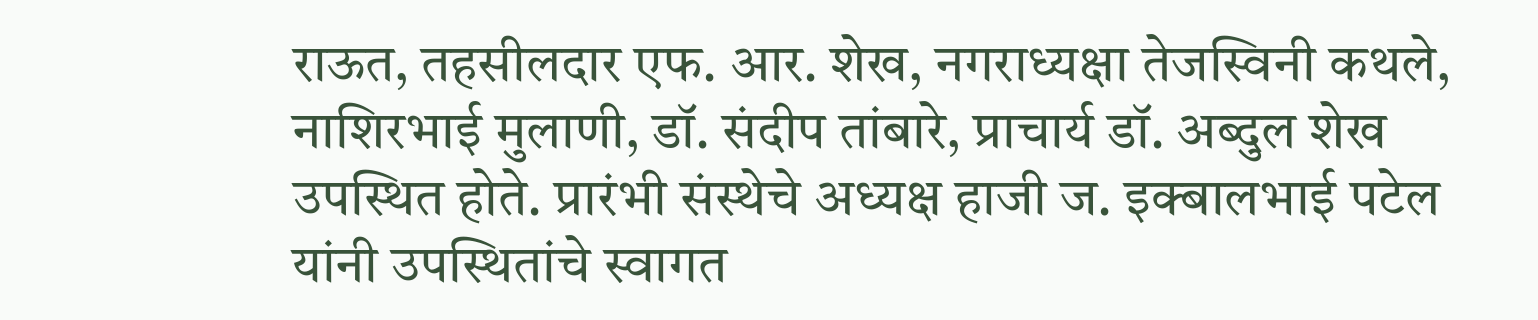राऊत, तहसीलदार एफ. आर. शेख, नगराध्यक्षा तेजस्विनी कथले, नाशिरभाई मुलाणी, डॉ. संदीप तांबारे, प्राचार्य डॉ. अब्दुल शेख उपस्थित होते. प्रारंभी संस्थेचे अध्यक्ष हाजी ज. इक्बालभाई पटेल यांनी उपस्थितांचे स्वागत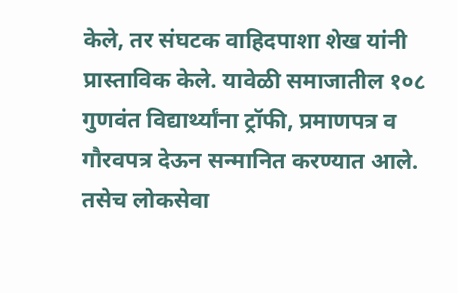केले, तर संघटक वाहिदपाशा शेख यांनी प्रास्ताविक केले. यावेळी समाजातील १०८ गुणवंत विद्यार्थ्यांना ट्रॉफी, प्रमाणपत्र व गौरवपत्र देऊन सन्मानित करण्यात आले. तसेच लोकसेवा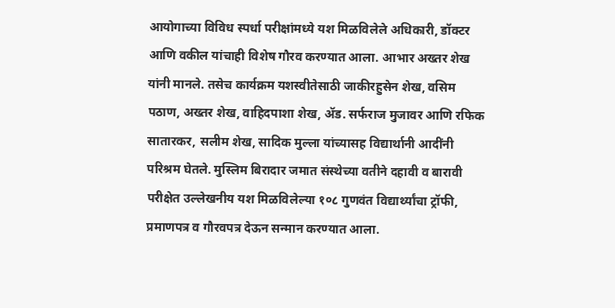आयोगाच्या विविध स्पर्धा परीक्षांमध्ये यश मिळविलेले अधिकारी, डॉक्टर आणि वकील यांचाही विशेष गौरव करण्यात आला. आभार अख्तर शेख यांनी मानले. तसेच कार्यक्रम यशस्वीतेसाठी जाकीरहुसेन शेख, वसिम पठाण, अख्तर शेख, वाहिदपाशा शेख, ॲड. सर्फराज मुजावर आणि रफिक सातारकर, सलीम शेख, सादिक मुल्ला यांच्यासह विद्यार्थानी आदींनी परिश्रम घेतले. मुस्लिम बिरादार जमात संस्थेच्या वतीने दहावी व बारावी परीक्षेत उल्लेखनीय यश मिळविलेल्या १०८ गुणवंत विद्यार्थ्यांचा ट्रॉफी, प्रमाणपत्र व गौरवपत्र देऊन सन्मान करण्यात आला.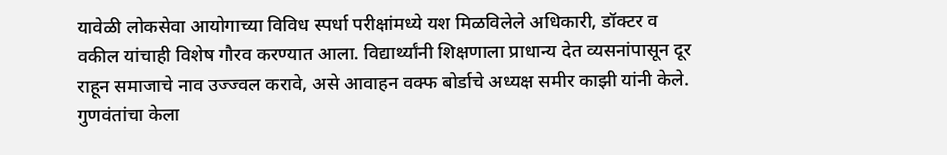यावेळी लोकसेवा आयोगाच्या विविध स्पर्धा परीक्षांमध्ये यश मिळविलेले अधिकारी, डॉक्टर व वकील यांचाही विशेष गौरव करण्यात आला. विद्यार्थ्यांनी शिक्षणाला प्राधान्य देत व्यसनांपासून दूर राहून समाजाचे नाव उज्ज्वल करावे, असे आवाहन वक्फ बोर्डाचे अध्यक्ष समीर काझी यांनी केले. गुणवंतांचा केला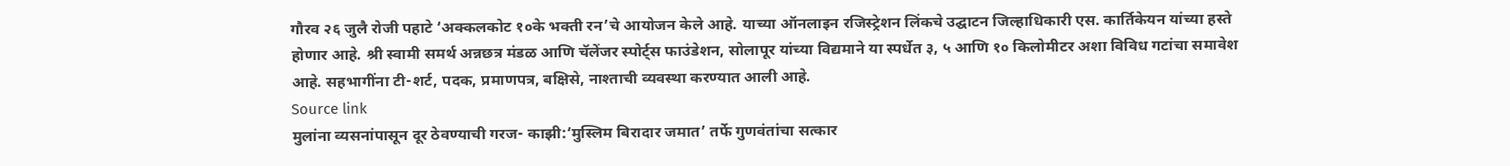गौरव २६ जुलै रोजी पहाटे ‘अक्कलकोट १०के भक्ती रन’चे आयोजन केले आहे. याच्या ऑनलाइन रजिस्ट्रेशन लिंकचे उद्घाटन जिल्हाधिकारी एस. कार्तिकेयन यांच्या हस्ते होणार आहे. श्री स्वामी समर्थ अन्नछत्र मंडळ आणि चॅलेंजर स्पोर्ट्स फाउंडेशन, सोलापूर यांच्या विद्यमाने या स्पर्धेत ३, ५ आणि १० किलोमीटर अशा विविध गटांचा समावेश आहे. सहभागींना टी-शर्ट, पदक, प्रमाणपत्र, बक्षिसे, नाश्ताची व्यवस्था करण्यात आली आहे.
Source link
मुलांना व्यसनांपासून दूर ठेवण्याची गरज- काझी:‘मुस्लिम बिरादार जमात’ तर्फे गुणवंतांचा सत्कार